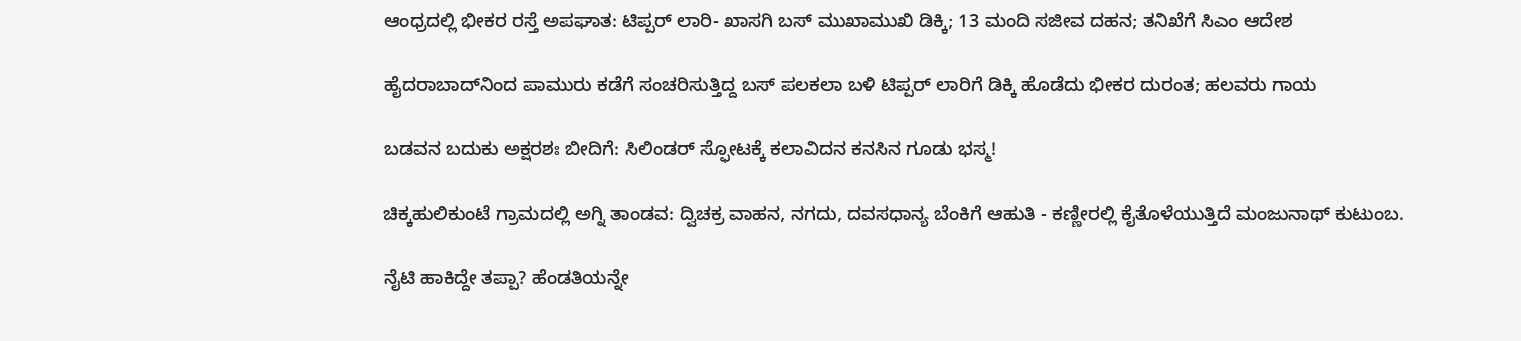ಆಂಧ್ರದಲ್ಲಿ ಭೀಕರ ರಸ್ತೆ ಅಪಘಾತ: ಟಿಪ್ಪರ್ ಲಾರಿ- ಖಾಸಗಿ ಬಸ್ ಮುಖಾಮುಖಿ ಡಿಕ್ಕಿ; 13 ಮಂದಿ ಸಜೀವ ದಹನ; ತನಿಖೆಗೆ ಸಿಎಂ ಆದೇಶ

ಹೈದರಾಬಾದ್‌ನಿಂದ ಪಾಮುರು ಕಡೆಗೆ ಸಂಚರಿಸುತ್ತಿದ್ದ ಬಸ್ ಪಲಕಲಾ ಬಳಿ ಟಿಪ್ಪರ್ ಲಾರಿಗೆ ಡಿಕ್ಕಿ ಹೊಡೆದು ಭೀಕರ ದುರಂತ; ಹಲವರು ಗಾಯ

ಬಡವನ ಬದುಕು ಅಕ್ಷರಶಃ ಬೀದಿಗೆ: ಸಿಲಿಂಡರ್ ಸ್ಫೋಟಕ್ಕೆ ಕಲಾವಿದನ ಕನಸಿನ ಗೂಡು ಭಸ್ಮ!

ಚಿಕ್ಕಹುಲಿಕುಂಟೆ ಗ್ರಾಮದಲ್ಲಿ ಅಗ್ನಿ ತಾಂಡವ: ದ್ವಿಚಕ್ರ ವಾಹನ, ನಗದು, ದವಸಧಾನ್ಯ ಬೆಂಕಿಗೆ ಆಹುತಿ - ಕಣ್ಣೀರಲ್ಲಿ ಕೈತೊಳೆಯುತ್ತಿದೆ ಮಂಜುನಾಥ್ ಕುಟುಂಬ.

ನೈಟಿ ಹಾಕಿದ್ದೇ ತಪ್ಪಾ? ಹೆಂಡತಿಯನ್ನೇ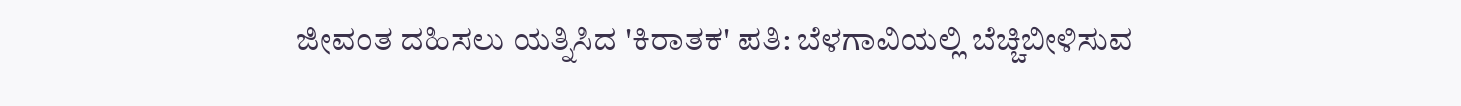ಜೀವಂತ ದಹಿಸಲು ಯತ್ನಿಸಿದ 'ಕಿರಾತಕ' ಪತಿ: ಬೆಳಗಾವಿಯಲ್ಲಿ ಬೆಚ್ಚಿಬೀಳಿಸುವ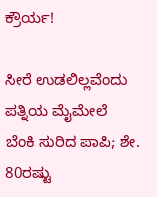ಕ್ರೌರ್ಯ!

ಸೀರೆ ಉಡಲಿಲ್ಲವೆಂದು ಪತ್ನಿಯ ಮೈಮೇಲೆ ಬೆಂಕಿ ಸುರಿದ ಪಾಪಿ; ಶೇ. 80ರಷ್ಟು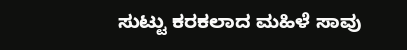ಸುಟ್ಟು ಕರಕಲಾದ ಮಹಿಳೆ ಸಾವು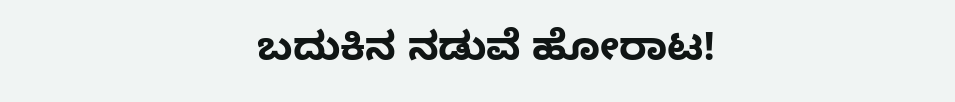ಬದುಕಿನ ನಡುವೆ ಹೋರಾಟ!